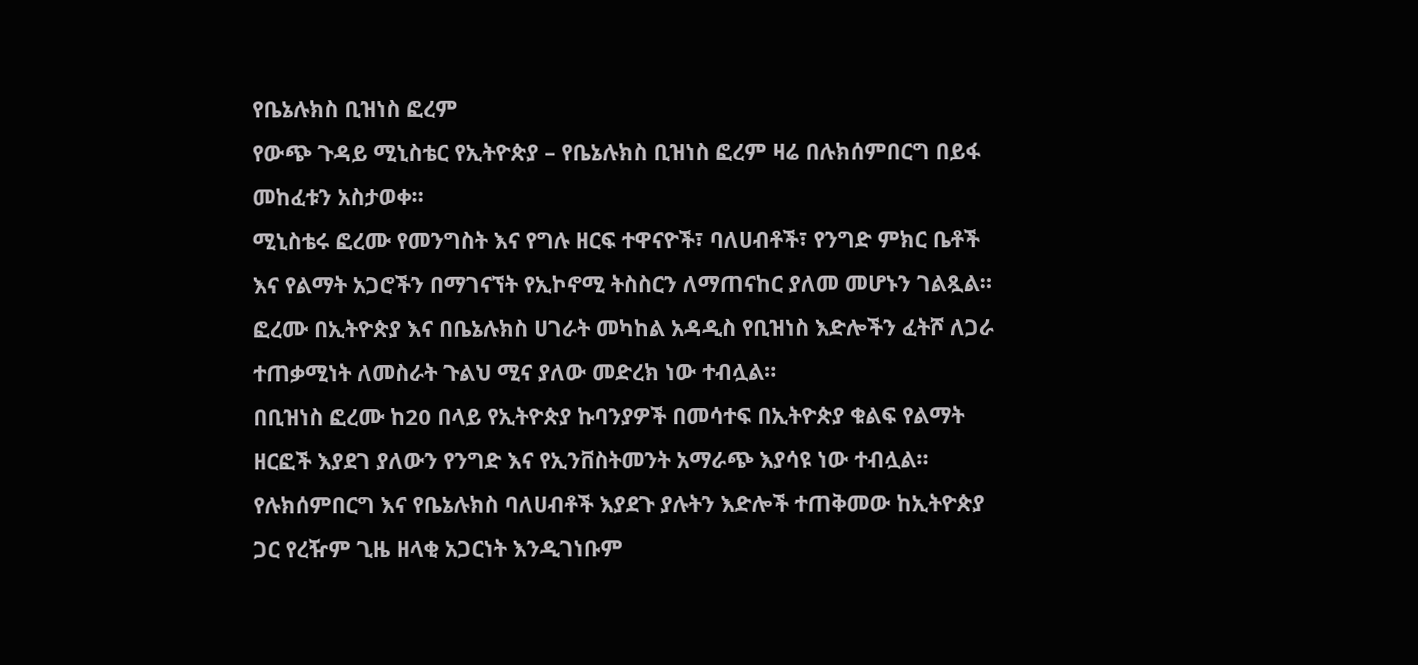የቤኔሉክስ ቢዝነስ ፎረም
የውጭ ጉዳይ ሚኒስቴር የኢትዮጵያ – የቤኔሉክስ ቢዝነስ ፎረም ዛሬ በሉክሰምበርግ በይፋ መከፈቱን አስታወቀ።
ሚኒስቴሩ ፎረሙ የመንግስት እና የግሉ ዘርፍ ተዋናዮች፣ ባለሀብቶች፣ የንግድ ምክር ቤቶች እና የልማት አጋሮችን በማገናኘት የኢኮኖሚ ትስስርን ለማጠናከር ያለመ መሆኑን ገልጿል።
ፎረሙ በኢትዮጵያ እና በቤኔሉክስ ሀገራት መካከል አዳዲስ የቢዝነስ እድሎችን ፈትሾ ለጋራ ተጠቃሚነት ለመስራት ጉልህ ሚና ያለው መድረክ ነው ተብሏል።
በቢዝነስ ፎረሙ ከ20 በላይ የኢትዮጵያ ኩባንያዎች በመሳተፍ በኢትዮጵያ ቁልፍ የልማት ዘርፎች እያደገ ያለውን የንግድ እና የኢንቨስትመንት አማራጭ እያሳዩ ነው ተብሏል።
የሉክሰምበርግ እና የቤኔሉክስ ባለሀብቶች እያደጉ ያሉትን እድሎች ተጠቅመው ከኢትዮጵያ ጋር የረዥም ጊዜ ዘላቂ አጋርነት እንዲገነቡም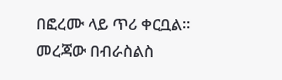በፎረሙ ላይ ጥሪ ቀርቧል።
መረጃው በብራስልስ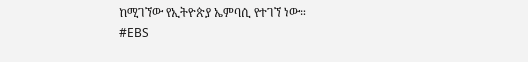ከሚገኘው የኢትዮጵያ ኤምባሲ የተገኘ ነው።
#EBS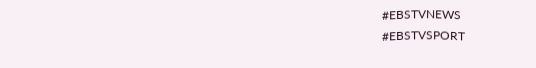#EBSTVNEWS
#EBSTVSPORT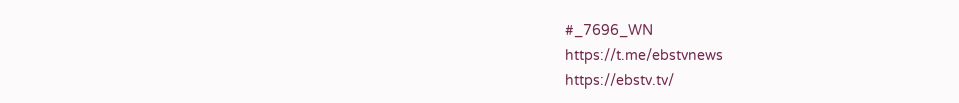#_7696_WN
https://t.me/ebstvnews
https://ebstv.tv/